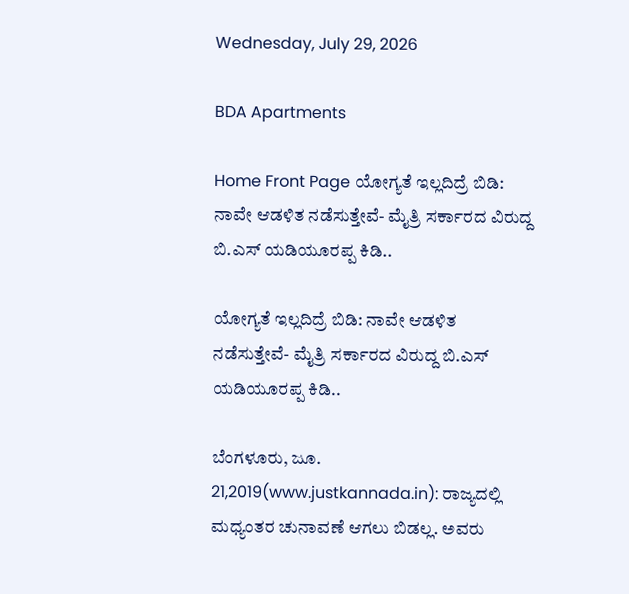Wednesday, July 29, 2026

BDA Apartments

Home Front Page ಯೋಗ್ಯತೆ ಇಲ್ಲದಿದ್ರೆ ಬಿಡಿ: ನಾವೇ ಆಡಳಿತ ನಡೆಸುತ್ತೇವೆ- ಮೈತ್ರಿ ಸರ್ಕಾರದ ವಿರುದ್ದ ಬಿ.ಎಸ್ ಯಡಿಯೂರಪ್ಪ ಕಿಡಿ..

ಯೋಗ್ಯತೆ ಇಲ್ಲದಿದ್ರೆ ಬಿಡಿ: ನಾವೇ ಆಡಳಿತ ನಡೆಸುತ್ತೇವೆ- ಮೈತ್ರಿ ಸರ್ಕಾರದ ವಿರುದ್ದ ಬಿ.ಎಸ್ ಯಡಿಯೂರಪ್ಪ ಕಿಡಿ..

ಬೆಂಗಳೂರು, ಜೂ. 21,2019(www.justkannada.in): ರಾಜ್ಯದಲ್ಲಿ ಮಧ್ಯಂತರ ಚುನಾವಣೆ ಆಗಲು ಬಿಡಲ್ಲ. ಅವರು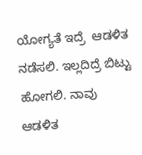ಯೋಗ್ಯತೆ ಇದ್ರೆ  ಆಡಳಿತ ನಡೆಸಲಿ. ಇಲ್ಲದಿದ್ರೆ ಬಿಟ್ಟು ಹೋಗಲಿ. ನಾವು ಆಡಳಿತ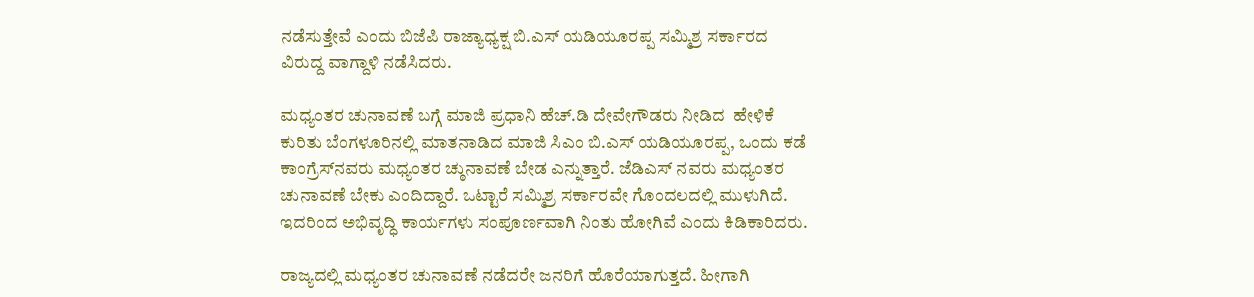ನಡೆಸುತ್ತೇವೆ ಎಂದು ಬಿಜೆಪಿ ರಾಜ್ಯಾಧ್ಯಕ್ಷ ಬಿ.ಎಸ್ ಯಡಿಯೂರಪ್ಪ ಸಮ್ಮಿಶ್ರ ಸರ್ಕಾರದ ವಿರುದ್ದ ವಾಗ್ದಾಳಿ ನಡೆಸಿದರು.

ಮಧ್ಯಂತರ ಚುನಾವಣೆ ಬಗ್ಗೆ ಮಾಜಿ ಪ್ರಧಾನಿ ಹೆಚ್.ಡಿ ದೇವೇಗೌಡರು ನೀಡಿದ  ಹೇಳಿಕೆ  ಕುರಿತು ಬೆಂಗಳೂರಿನಲ್ಲಿ ಮಾತನಾಡಿದ ಮಾಜಿ ಸಿಎಂ ಬಿ.ಎಸ್ ಯಡಿಯೂರಪ್ಪ, ಒಂದು ಕಡೆ ಕಾಂಗ್ರೆಸ್‍ನವರು ಮಧ್ಯಂತರ ಚ್ಠುನಾವಣೆ ಬೇಡ ಎನ್ನುತ್ತಾರೆ. ಜೆಡಿಎಸ್ ನವರು ಮಧ್ಯಂತರ ಚುನಾವಣೆ ಬೇಕು ಎಂದಿದ್ದಾರೆ. ಒಟ್ಟಾರೆ ಸಮ್ಮಿಶ್ರ ಸರ್ಕಾರವೇ ಗೊಂದಲದಲ್ಲಿ ಮುಳುಗಿದೆ. ಇದರಿಂದ ಅಭಿವೃದ್ಧಿ ಕಾರ್ಯಗಳು ಸಂಪೂರ್ಣವಾಗಿ ನಿಂತು ಹೋಗಿವೆ ಎಂದು ಕಿಡಿಕಾರಿದರು.

ರಾಜ್ಯದಲ್ಲಿ ಮಧ್ಯಂತರ ಚುನಾವಣೆ ನಡೆದರೇ ಜನರಿಗೆ ಹೊರೆಯಾಗುತ್ತದೆ. ಹೀಗಾಗಿ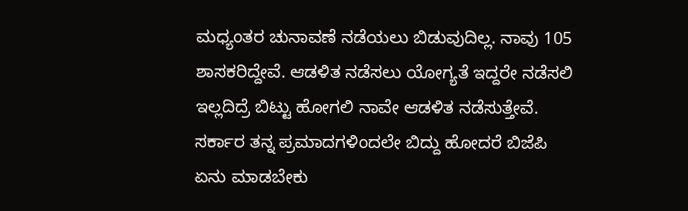ಮಧ್ಯಂತರ ಚುನಾವಣೆ ನಡೆಯಲು ಬಿಡುವುದಿಲ್ಲ. ನಾವು 105 ಶಾಸಕರಿದ್ದೇವೆ. ಆಡಳಿತ ನಡೆಸಲು ಯೋಗ್ಯತೆ ಇದ್ದರೇ ನಡೆಸಲಿ ಇಲ್ಲದಿದ್ರೆ ಬಿಟ್ಟು ಹೋಗಲಿ ನಾವೇ ಆಡಳಿತ ನಡೆಸುತ್ತೇವೆ.  ಸರ್ಕಾರ ತನ್ನ ಪ್ರಮಾದಗಳಿಂದಲೇ ಬಿದ್ದು ಹೋದರೆ ಬಿಜೆಪಿ ಏನು ಮಾಡಬೇಕು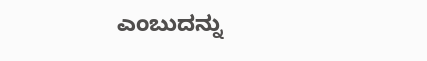ಎಂಬುದನ್ನು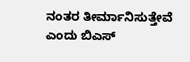ನಂತರ ತೀರ್ಮಾನಿಸುತ್ತೇವೆ ಎಂದು ಬಿಎಸ್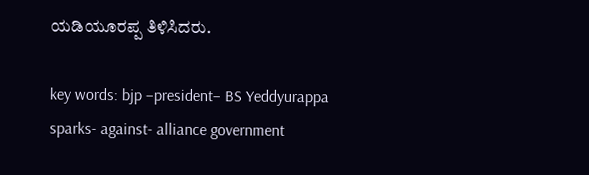ಯಡಿಯೂರಪ್ಪ ತಿಳಿಸಿದರು.

key words: bjp –president– BS Yeddyurappa sparks- against- alliance government